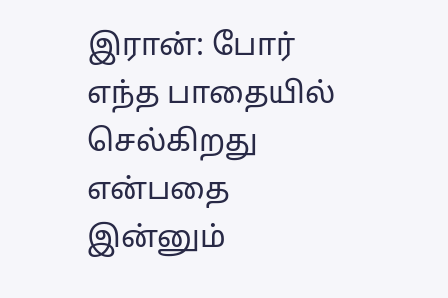இரான்: போர் எந்த பாதையில் செல்கிறது என்பதை இன்னும்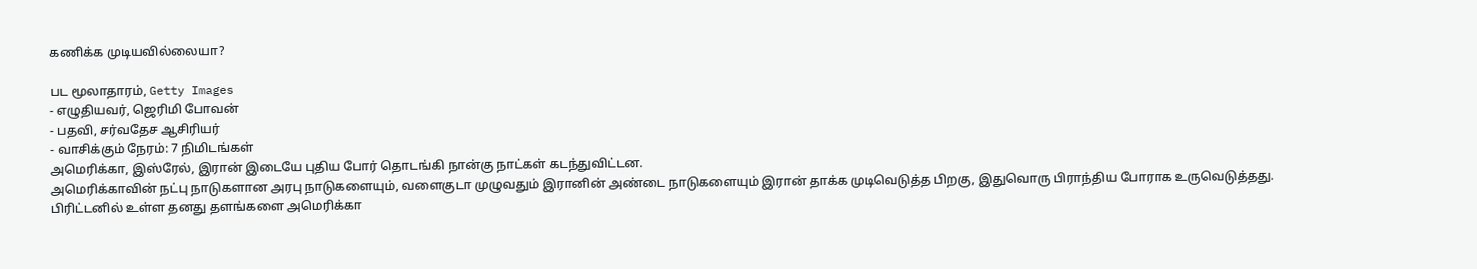கணிக்க முடியவில்லையா?

பட மூலாதாரம், Getty Images
- எழுதியவர், ஜெரிமி போவன்
- பதவி, சர்வதேச ஆசிரியர்
- வாசிக்கும் நேரம்: 7 நிமிடங்கள்
அமெரிக்கா, இஸ்ரேல், இரான் இடையே புதிய போர் தொடங்கி நான்கு நாட்கள் கடந்துவிட்டன.
அமெரிக்காவின் நட்பு நாடுகளான அரபு நாடுகளையும், வளைகுடா முழுவதும் இரானின் அண்டை நாடுகளையும் இரான் தாக்க முடிவெடுத்த பிறகு, இதுவொரு பிராந்திய போராக உருவெடுத்தது. பிரிட்டனில் உள்ள தனது தளங்களை அமெரிக்கா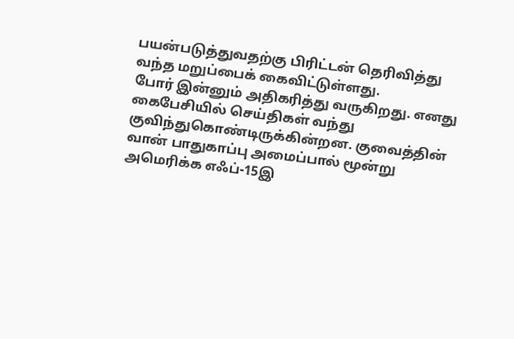பயன்படுத்துவதற்கு பிரிட்டன் தெரிவித்து வந்த மறுப்பைக் கைவிட்டுள்ளது.
போர் இன்னும் அதிகரித்து வருகிறது. எனது கைபேசியில் செய்திகள் வந்து குவிந்துகொண்டிருக்கின்றன. குவைத்தின் வான் பாதுகாப்பு அமைப்பால் மூன்று அமெரிக்க எஃப்-15இ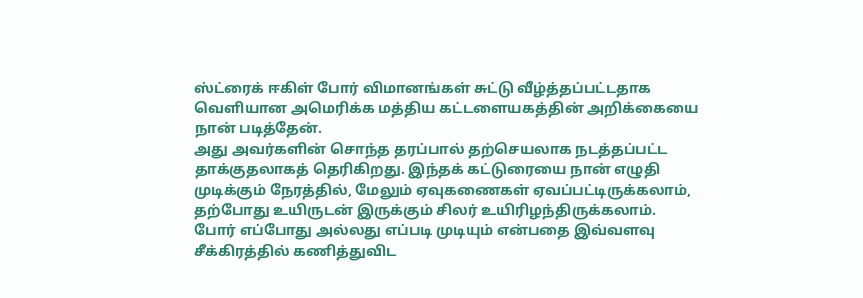ஸ்ட்ரைக் ஈகிள் போர் விமானங்கள் சுட்டு வீழ்த்தப்பட்டதாக வெளியான அமெரிக்க மத்திய கட்டளையகத்தின் அறிக்கையை நான் படித்தேன்.
அது அவர்களின் சொந்த தரப்பால் தற்செயலாக நடத்தப்பட்ட தாக்குதலாகத் தெரிகிறது. இந்தக் கட்டுரையை நான் எழுதி முடிக்கும் நேரத்தில், மேலும் ஏவுகணைகள் ஏவப்பட்டிருக்கலாம், தற்போது உயிருடன் இருக்கும் சிலர் உயிரிழந்திருக்கலாம்.
போர் எப்போது அல்லது எப்படி முடியும் என்பதை இவ்வளவு சீக்கிரத்தில் கணித்துவிட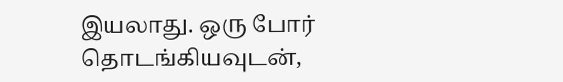இயலாது. ஒரு போர் தொடங்கியவுடன்,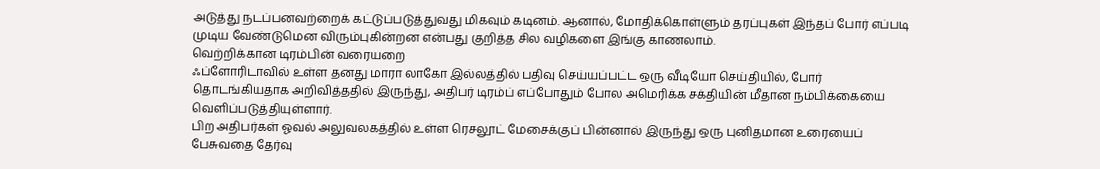அடுத்து நடப்பனவற்றைக் கட்டுப்படுத்துவது மிகவும் கடினம். ஆனால், மோதிக்கொள்ளும் தரப்புகள் இந்தப் போர் எப்படி முடிய வேண்டுமென விரும்புகின்றன என்பது குறித்த சில வழிகளை இங்கு காணலாம்.
வெற்றிக்கான டிரம்பின் வரையறை
ஃப்ளோரிடாவில் உள்ள தனது மாரா லாகோ இல்லத்தில் பதிவு செய்யப்பட்ட ஒரு வீடியோ செய்தியில், போர் தொடங்கியதாக அறிவித்ததில் இருந்து, அதிபர் டிரம்ப் எப்போதும் போல அமெரிக்க சக்தியின் மீதான நம்பிக்கையை வெளிப்படுத்தியுள்ளார்.
பிற அதிபர்கள் ஓவல் அலுவலகத்தில் உள்ள ரெசலூட் மேசைக்குப் பின்னால் இருந்து ஒரு புனிதமான உரையைப் பேசுவதை தேர்வு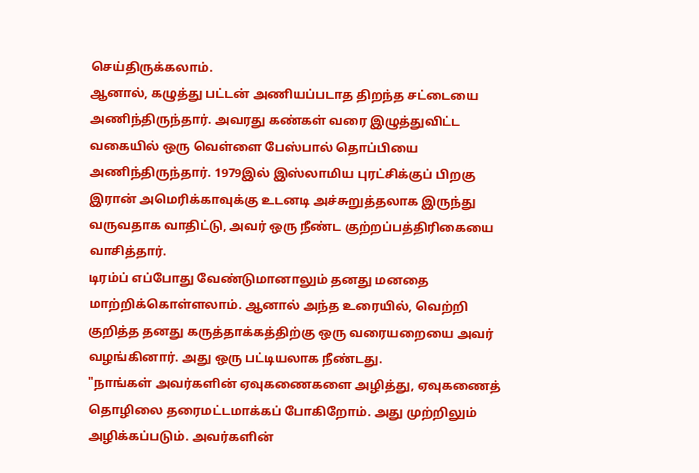செய்திருக்கலாம்.
ஆனால், கழுத்து பட்டன் அணியப்படாத திறந்த சட்டையை அணிந்திருந்தார். அவரது கண்கள் வரை இழுத்துவிட்ட வகையில் ஒரு வெள்ளை பேஸ்பால் தொப்பியை அணிந்திருந்தார். 1979இல் இஸ்லாமிய புரட்சிக்குப் பிறகு இரான் அமெரிக்காவுக்கு உடனடி அச்சுறுத்தலாக இருந்து வருவதாக வாதிட்டு, அவர் ஒரு நீண்ட குற்றப்பத்திரிகையை வாசித்தார்.
டிரம்ப் எப்போது வேண்டுமானாலும் தனது மனதை மாற்றிக்கொள்ளலாம். ஆனால் அந்த உரையில், வெற்றி குறித்த தனது கருத்தாக்கத்திற்கு ஒரு வரையறையை அவர் வழங்கினார். அது ஒரு பட்டியலாக நீண்டது.
"நாங்கள் அவர்களின் ஏவுகணைகளை அழித்து, ஏவுகணைத் தொழிலை தரைமட்டமாக்கப் போகிறோம். அது முற்றிலும் அழிக்கப்படும். அவர்களின்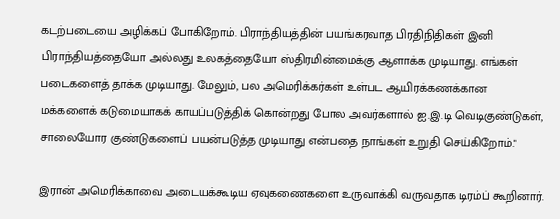கடற்படையை அழிக்கப் போகிறோம். பிராந்தியத்தின் பயங்கரவாத பிரதிநிதிகள் இனி பிராந்தியத்தையோ அல்லது உலகத்தையோ ஸ்திரமின்மைக்கு ஆளாக்க முடியாது. எங்கள் படைகளைத் தாக்க முடியாது. மேலும், பல அமெரிக்கர்கள் உள்பட ஆயிரக்கணக்கான மக்களைக் கடுமையாகக் காயப்படுத்திக் கொன்றது போல அவர்களால் ஐ.இ.டி வெடிகுண்டுகள், சாலையோர குண்டுகளைப் பயன்படுத்த முடியாது என்பதை நாங்கள் உறுதி செய்கிறோம்."

இரான் அமெரிக்காவை அடையக்கூடிய ஏவுகணைகளை உருவாக்கி வருவதாக டிரம்ப் கூறினார்.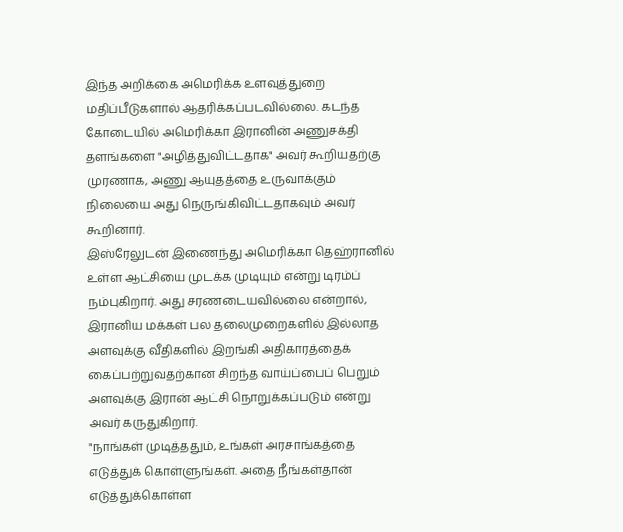இந்த அறிக்கை அமெரிக்க உளவுத்துறை மதிப்பீடுகளால் ஆதரிக்கப்படவில்லை. கடந்த கோடையில் அமெரிக்கா இரானின் அணுசக்தி தளங்களை "அழித்துவிட்டதாக" அவர் கூறியதற்கு முரணாக, அணு ஆயுதத்தை உருவாக்கும் நிலையை அது நெருங்கிவிட்டதாகவும் அவர் கூறினார்.
இஸ்ரேலுடன் இணைந்து அமெரிக்கா தெஹ்ரானில் உள்ள ஆட்சியை முடக்க முடியும் என்று டிரம்ப் நம்புகிறார். அது சரணடையவில்லை என்றால், இரானிய மக்கள் பல தலைமுறைகளில் இல்லாத அளவுக்கு வீதிகளில் இறங்கி அதிகாரத்தைக் கைப்பற்றுவதற்கான சிறந்த வாய்ப்பைப் பெறும் அளவுக்கு இரான் ஆட்சி நொறுக்கப்படும் என்று அவர் கருதுகிறார்.
"நாங்கள் முடித்ததும், உங்கள் அரசாங்கத்தை எடுத்துக் கொள்ளுங்கள். அதை நீங்கள்தான் எடுத்துக்கொள்ள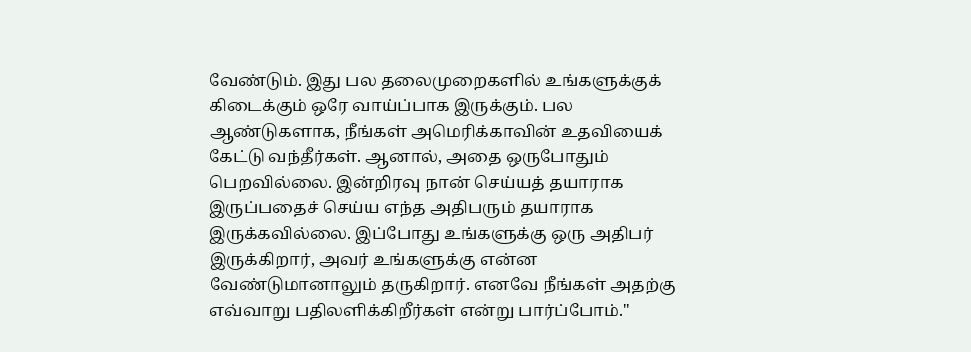வேண்டும். இது பல தலைமுறைகளில் உங்களுக்குக் கிடைக்கும் ஒரே வாய்ப்பாக இருக்கும். பல ஆண்டுகளாக, நீங்கள் அமெரிக்காவின் உதவியைக் கேட்டு வந்தீர்கள். ஆனால், அதை ஒருபோதும் பெறவில்லை. இன்றிரவு நான் செய்யத் தயாராக இருப்பதைச் செய்ய எந்த அதிபரும் தயாராக இருக்கவில்லை. இப்போது உங்களுக்கு ஒரு அதிபர் இருக்கிறார், அவர் உங்களுக்கு என்ன வேண்டுமானாலும் தருகிறார். எனவே நீங்கள் அதற்கு எவ்வாறு பதிலளிக்கிறீர்கள் என்று பார்ப்போம்."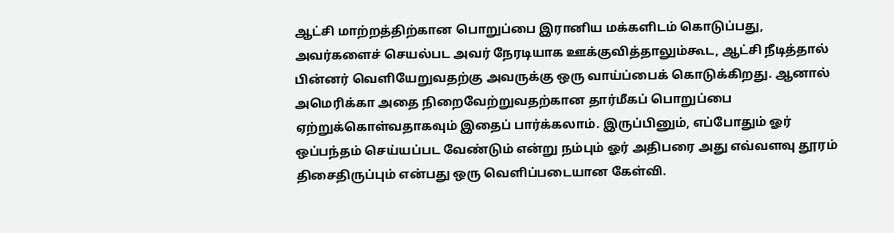ஆட்சி மாற்றத்திற்கான பொறுப்பை இரானிய மக்களிடம் கொடுப்பது, அவர்களைச் செயல்பட அவர் நேரடியாக ஊக்குவித்தாலும்கூட, ஆட்சி நீடித்தால் பின்னர் வெளியேறுவதற்கு அவருக்கு ஒரு வாய்ப்பைக் கொடுக்கிறது. ஆனால் அமெரிக்கா அதை நிறைவேற்றுவதற்கான தார்மீகப் பொறுப்பை ஏற்றுக்கொள்வதாகவும் இதைப் பார்க்கலாம். இருப்பினும், எப்போதும் ஓர் ஒப்பந்தம் செய்யப்பட வேண்டும் என்று நம்பும் ஓர் அதிபரை அது எவ்வளவு தூரம் திசைதிருப்பும் என்பது ஒரு வெளிப்படையான கேள்வி.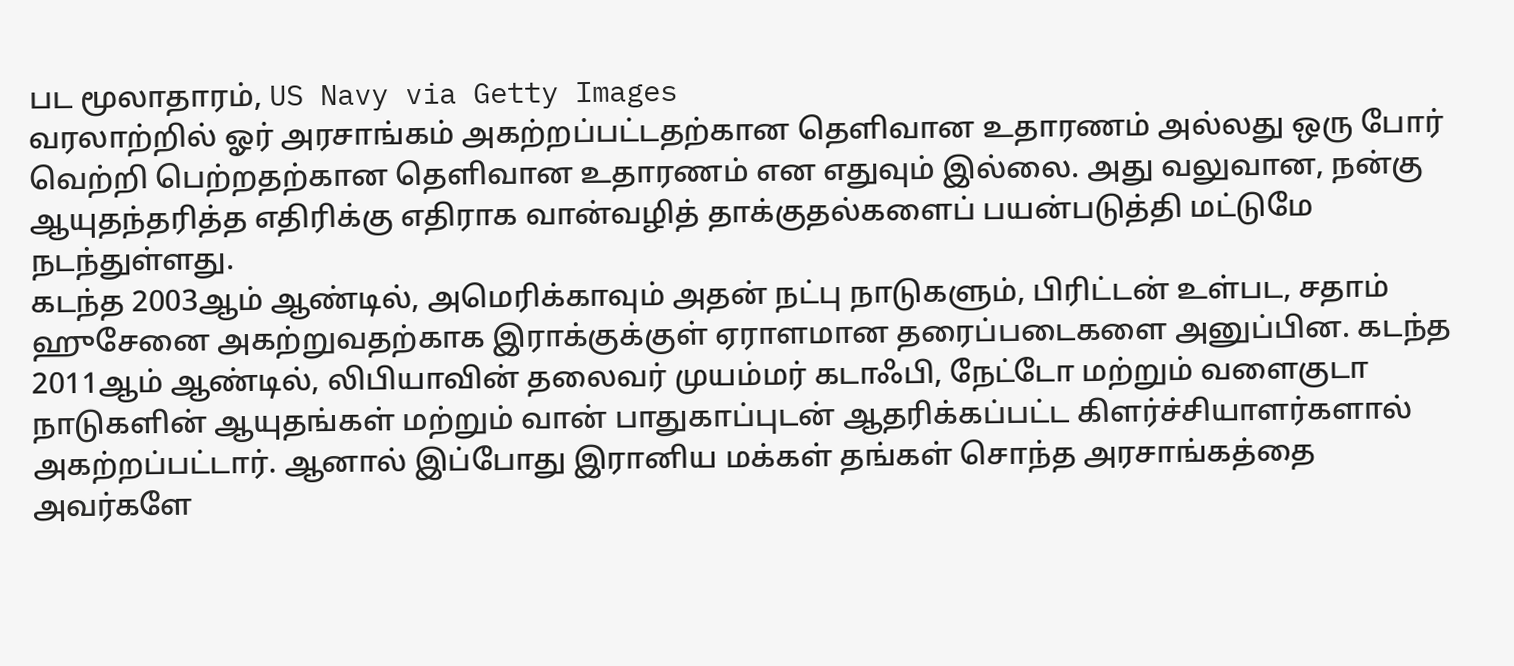பட மூலாதாரம், US Navy via Getty Images
வரலாற்றில் ஓர் அரசாங்கம் அகற்றப்பட்டதற்கான தெளிவான உதாரணம் அல்லது ஒரு போர் வெற்றி பெற்றதற்கான தெளிவான உதாரணம் என எதுவும் இல்லை. அது வலுவான, நன்கு ஆயுதந்தரித்த எதிரிக்கு எதிராக வான்வழித் தாக்குதல்களைப் பயன்படுத்தி மட்டுமே நடந்துள்ளது.
கடந்த 2003ஆம் ஆண்டில், அமெரிக்காவும் அதன் நட்பு நாடுகளும், பிரிட்டன் உள்பட, சதாம் ஹுசேனை அகற்றுவதற்காக இராக்குக்குள் ஏராளமான தரைப்படைகளை அனுப்பின. கடந்த 2011ஆம் ஆண்டில், லிபியாவின் தலைவர் முயம்மர் கடாஃபி, நேட்டோ மற்றும் வளைகுடா நாடுகளின் ஆயுதங்கள் மற்றும் வான் பாதுகாப்புடன் ஆதரிக்கப்பட்ட கிளர்ச்சியாளர்களால் அகற்றப்பட்டார். ஆனால் இப்போது இரானிய மக்கள் தங்கள் சொந்த அரசாங்கத்தை அவர்களே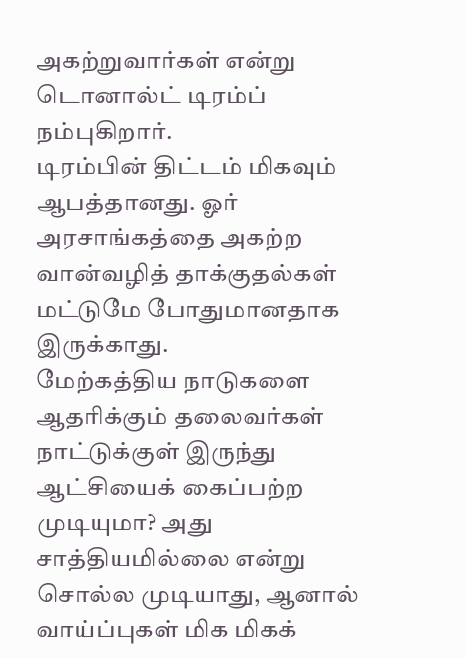அகற்றுவார்கள் என்று டொனால்ட் டிரம்ப் நம்புகிறார்.
டிரம்பின் திட்டம் மிகவும் ஆபத்தானது. ஓர் அரசாங்கத்தை அகற்ற வான்வழித் தாக்குதல்கள் மட்டுமே போதுமானதாக இருக்காது.
மேற்கத்திய நாடுகளை ஆதரிக்கும் தலைவர்கள் நாட்டுக்குள் இருந்து ஆட்சியைக் கைப்பற்ற முடியுமா? அது சாத்தியமில்லை என்று சொல்ல முடியாது, ஆனால் வாய்ப்புகள் மிக மிகக்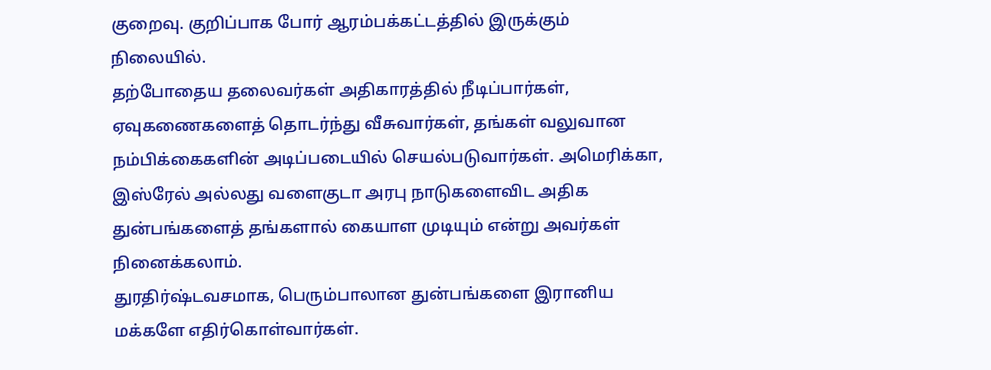குறைவு. குறிப்பாக போர் ஆரம்பக்கட்டத்தில் இருக்கும் நிலையில்.
தற்போதைய தலைவர்கள் அதிகாரத்தில் நீடிப்பார்கள், ஏவுகணைகளைத் தொடர்ந்து வீசுவார்கள், தங்கள் வலுவான நம்பிக்கைகளின் அடிப்படையில் செயல்படுவார்கள். அமெரிக்கா, இஸ்ரேல் அல்லது வளைகுடா அரபு நாடுகளைவிட அதிக துன்பங்களைத் தங்களால் கையாள முடியும் என்று அவர்கள் நினைக்கலாம்.
துரதிர்ஷ்டவசமாக, பெரும்பாலான துன்பங்களை இரானிய மக்களே எதிர்கொள்வார்கள்.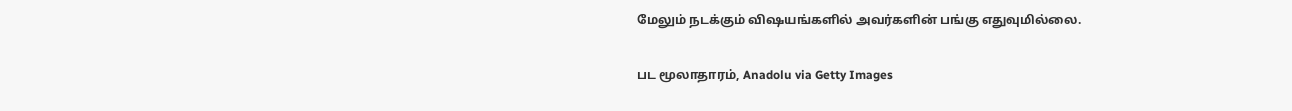மேலும் நடக்கும் விஷயங்களில் அவர்களின் பங்கு எதுவுமில்லை.

பட மூலாதாரம், Anadolu via Getty Images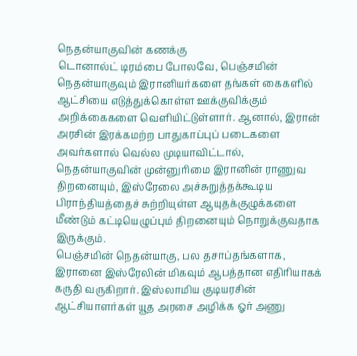நெதன்யாகுவின் கணக்கு
டொனால்ட் டிரம்பை போலவே, பெஞ்சமின் நெதன்யாகுவும் இரானியர்களை தங்கள் கைகளில் ஆட்சியை எடுத்துக்கொள்ள ஊக்குவிக்கும் அறிக்கைகளை வெளியிட்டுள்ளார். ஆனால், இரான் அரசின் இரக்கமற்ற பாதுகாப்புப் படைகளை அவர்களால் வெல்ல முடியாவிட்டால், நெதன்யாகுவின் முன்னுரிமை இரானின் ராணுவ திறனையும், இஸ்ரேலை அச்சுறுத்தக்கூடிய பிராந்தியத்தைச் சுற்றியுள்ள ஆயுதக்குழுக்களை மீண்டும் கட்டியெழுப்பும் திறனையும் நொறுக்குவதாக இருக்கும்.
பெஞ்சமின் நெதன்யாகு, பல தசாப்தங்களாக, இரானை இஸ்ரேலின் மிகவும் ஆபத்தான எதிரியாகக் கருதி வருகிறார். இஸ்லாமிய குடியரசின் ஆட்சியாளர்கள் யூத அரசை அழிக்க ஓர் அணு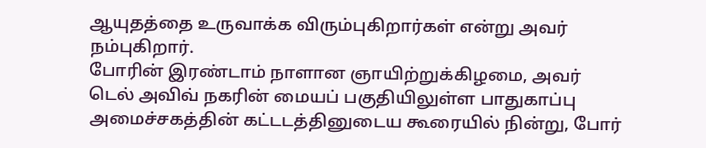ஆயுதத்தை உருவாக்க விரும்புகிறார்கள் என்று அவர் நம்புகிறார்.
போரின் இரண்டாம் நாளான ஞாயிற்றுக்கிழமை, அவர் டெல் அவிவ் நகரின் மையப் பகுதியிலுள்ள பாதுகாப்பு அமைச்சகத்தின் கட்டடத்தினுடைய கூரையில் நின்று, போர்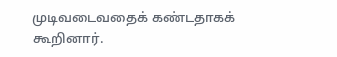முடிவடைவதைக் கண்டதாகக் கூறினார்.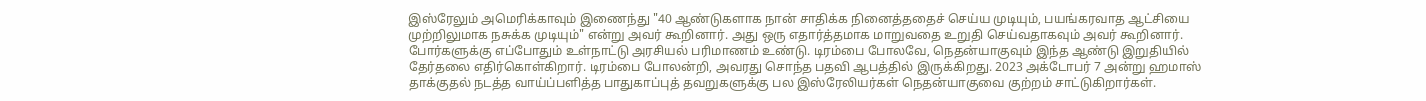இஸ்ரேலும் அமெரிக்காவும் இணைந்து "40 ஆண்டுகளாக நான் சாதிக்க நினைத்ததைச் செய்ய முடியும், பயங்கரவாத ஆட்சியை முற்றிலுமாக நசுக்க முடியும்" என்று அவர் கூறினார். அது ஒரு எதார்த்தமாக மாறுவதை உறுதி செய்வதாகவும் அவர் கூறினார்.
போர்களுக்கு எப்போதும் உள்நாட்டு அரசியல் பரிமாணம் உண்டு. டிரம்பை போலவே, நெதன்யாகுவும் இந்த ஆண்டு இறுதியில் தேர்தலை எதிர்கொள்கிறார். டிரம்பை போலன்றி, அவரது சொந்த பதவி ஆபத்தில் இருக்கிறது. 2023 அக்டோபர் 7 அன்று ஹமாஸ் தாக்குதல் நடத்த வாய்ப்பளித்த பாதுகாப்புத் தவறுகளுக்கு பல இஸ்ரேலியர்கள் நெதன்யாகுவை குற்றம் சாட்டுகிறார்கள்.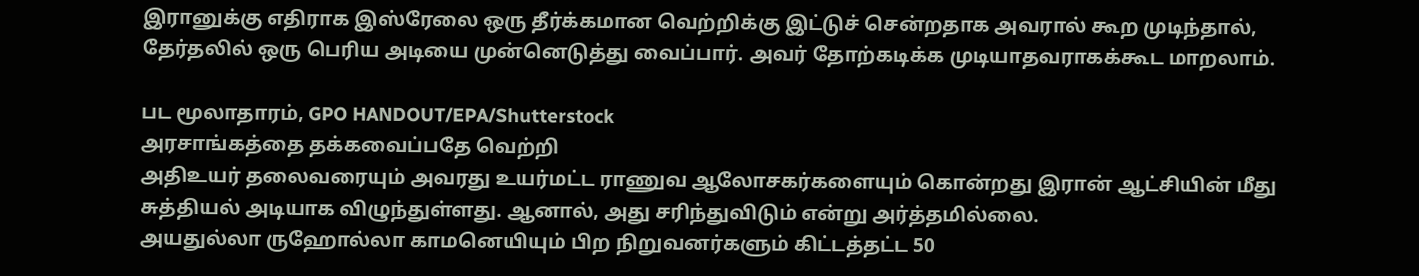இரானுக்கு எதிராக இஸ்ரேலை ஒரு தீர்க்கமான வெற்றிக்கு இட்டுச் சென்றதாக அவரால் கூற முடிந்தால், தேர்தலில் ஒரு பெரிய அடியை முன்னெடுத்து வைப்பார். அவர் தோற்கடிக்க முடியாதவராகக்கூட மாறலாம்.

பட மூலாதாரம், GPO HANDOUT/EPA/Shutterstock
அரசாங்கத்தை தக்கவைப்பதே வெற்றி
அதிஉயர் தலைவரையும் அவரது உயர்மட்ட ராணுவ ஆலோசகர்களையும் கொன்றது இரான் ஆட்சியின் மீது சுத்தியல் அடியாக விழுந்துள்ளது. ஆனால், அது சரிந்துவிடும் என்று அர்த்தமில்லை.
அயதுல்லா ருஹோல்லா காமனெயியும் பிற நிறுவனர்களும் கிட்டத்தட்ட 50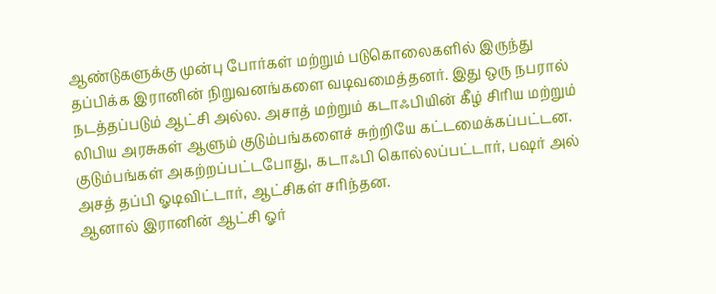ஆண்டுகளுக்கு முன்பு போர்கள் மற்றும் படுகொலைகளில் இருந்து தப்பிக்க இரானின் நிறுவனங்களை வடிவமைத்தனர். இது ஒரு நபரால் நடத்தப்படும் ஆட்சி அல்ல. அசாத் மற்றும் கடாஃபியின் கீழ் சிரிய மற்றும் லிபிய அரசுகள் ஆளும் குடும்பங்களைச் சுற்றியே கட்டமைக்கப்பட்டன. குடும்பங்கள் அகற்றப்பட்டபோது, கடாஃபி கொல்லப்பட்டார், பஷர் அல் அசத் தப்பி ஓடிவிட்டார், ஆட்சிகள் சரிந்தன.
ஆனால் இரானின் ஆட்சி ஓர்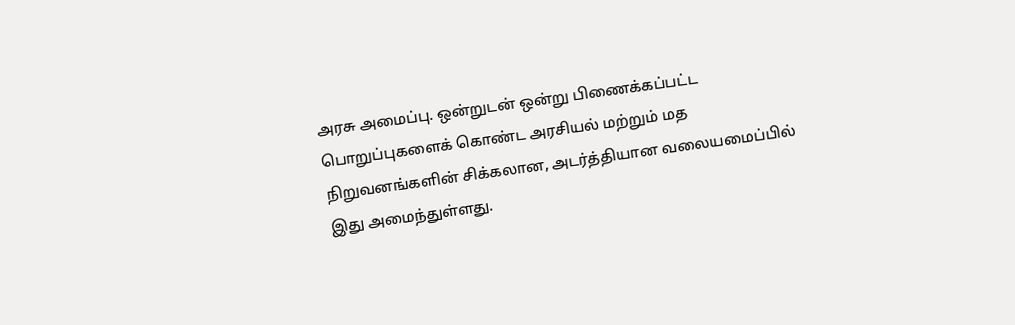அரசு அமைப்பு. ஒன்றுடன் ஒன்று பிணைக்கப்பட்ட பொறுப்புகளைக் கொண்ட அரசியல் மற்றும் மத நிறுவனங்களின் சிக்கலான, அடர்த்தியான வலையமைப்பில் இது அமைந்துள்ளது.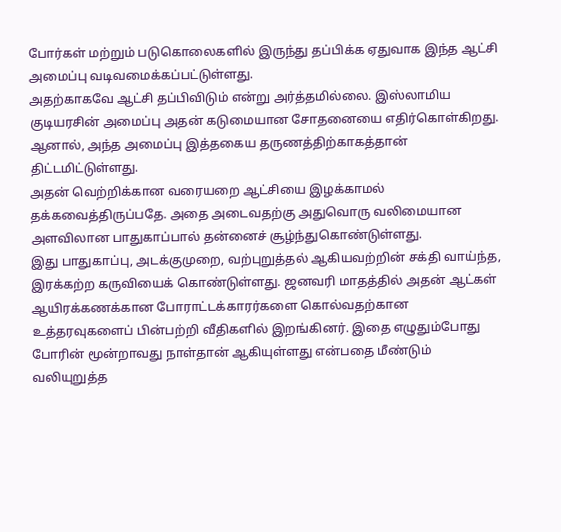போர்கள் மற்றும் படுகொலைகளில் இருந்து தப்பிக்க ஏதுவாக இந்த ஆட்சி அமைப்பு வடிவமைக்கப்பட்டுள்ளது.
அதற்காகவே ஆட்சி தப்பிவிடும் என்று அர்த்தமில்லை. இஸ்லாமிய குடியரசின் அமைப்பு அதன் கடுமையான சோதனையை எதிர்கொள்கிறது. ஆனால், அந்த அமைப்பு இத்தகைய தருணத்திற்காகத்தான் திட்டமிட்டுள்ளது.
அதன் வெற்றிக்கான வரையறை ஆட்சியை இழக்காமல் தக்கவைத்திருப்பதே. அதை அடைவதற்கு அதுவொரு வலிமையான அளவிலான பாதுகாப்பால் தன்னைச் சூழ்ந்துகொண்டுள்ளது.
இது பாதுகாப்பு, அடக்குமுறை, வற்புறுத்தல் ஆகியவற்றின் சக்தி வாய்ந்த, இரக்கற்ற கருவியைக் கொண்டுள்ளது. ஜனவரி மாதத்தில் அதன் ஆட்கள் ஆயிரக்கணக்கான போராட்டக்காரர்களை கொல்வதற்கான உத்தரவுகளைப் பின்பற்றி வீதிகளில் இறங்கினர். இதை எழுதும்போது போரின் மூன்றாவது நாள்தான் ஆகியுள்ளது என்பதை மீண்டும் வலியுறுத்த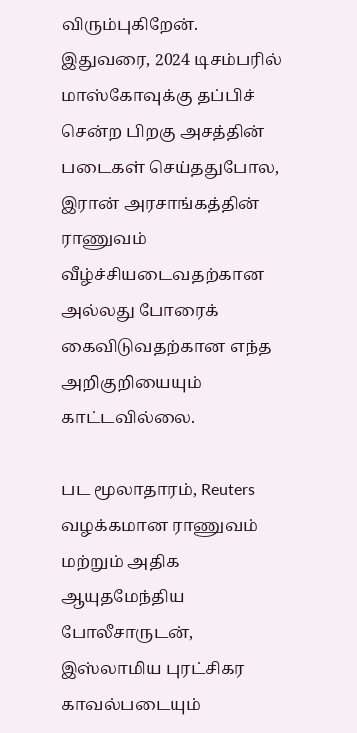விரும்புகிறேன். இதுவரை, 2024 டிசம்பரில் மாஸ்கோவுக்கு தப்பிச் சென்ற பிறகு அசத்தின் படைகள் செய்ததுபோல, இரான் அரசாங்கத்தின் ராணுவம் வீழ்ச்சியடைவதற்கான அல்லது போரைக் கைவிடுவதற்கான எந்த அறிகுறியையும் காட்டவில்லை.

பட மூலாதாரம், Reuters
வழக்கமான ராணுவம் மற்றும் அதிக ஆயுதமேந்திய போலீசாருடன், இஸ்லாமிய புரட்சிகர காவல்படையும்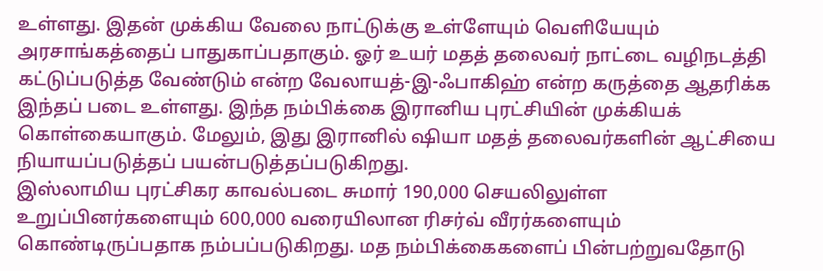உள்ளது. இதன் முக்கிய வேலை நாட்டுக்கு உள்ளேயும் வெளியேயும் அரசாங்கத்தைப் பாதுகாப்பதாகும். ஓர் உயர் மதத் தலைவர் நாட்டை வழிநடத்தி கட்டுப்படுத்த வேண்டும் என்ற வேலாயத்-இ-ஃபாகிஹ் என்ற கருத்தை ஆதரிக்க இந்தப் படை உள்ளது. இந்த நம்பிக்கை இரானிய புரட்சியின் முக்கியக் கொள்கையாகும். மேலும், இது இரானில் ஷியா மதத் தலைவர்களின் ஆட்சியை நியாயப்படுத்தப் பயன்படுத்தப்படுகிறது.
இஸ்லாமிய புரட்சிகர காவல்படை சுமார் 190,000 செயலிலுள்ள உறுப்பினர்களையும் 600,000 வரையிலான ரிசர்வ் வீரர்களையும் கொண்டிருப்பதாக நம்பப்படுகிறது. மத நம்பிக்கைகளைப் பின்பற்றுவதோடு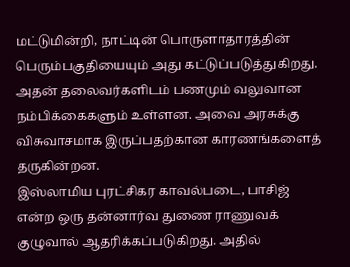மட்டுமின்றி, நாட்டின் பொருளாதாரத்தின் பெரும்பகுதியையும் அது கட்டுப்படுத்துகிறது. அதன் தலைவர்களிடம் பணமும் வலுவான நம்பிக்கைகளும் உள்ளன. அவை அரசுக்கு விசுவாசமாக இருப்பதற்கான காரணங்களைத் தருகின்றன.
இஸ்லாமிய புரட்சிகர காவல்படை, பாசிஜ் என்ற ஒரு தன்னார்வ துணை ராணுவக் குழுவால் ஆதரிக்கப்படுகிறது. அதில்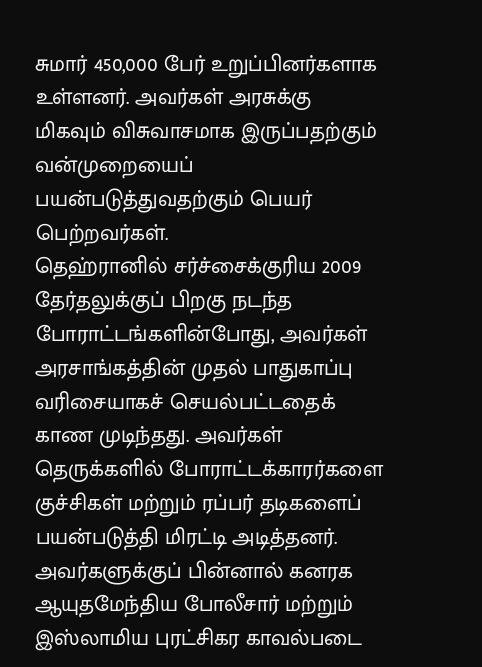சுமார் 450,000 பேர் உறுப்பினர்களாக உள்ளனர். அவர்கள் அரசுக்கு மிகவும் விசுவாசமாக இருப்பதற்கும் வன்முறையைப் பயன்படுத்துவதற்கும் பெயர் பெற்றவர்கள்.
தெஹ்ரானில் சர்ச்சைக்குரிய 2009 தேர்தலுக்குப் பிறகு நடந்த போராட்டங்களின்போது, அவர்கள் அரசாங்கத்தின் முதல் பாதுகாப்பு வரிசையாகச் செயல்பட்டதைக் காண முடிந்தது. அவர்கள் தெருக்களில் போராட்டக்காரர்களை குச்சிகள் மற்றும் ரப்பர் தடிகளைப் பயன்படுத்தி மிரட்டி அடித்தனர். அவர்களுக்குப் பின்னால் கனரக ஆயுதமேந்திய போலீசார் மற்றும் இஸ்லாமிய புரட்சிகர காவல்படை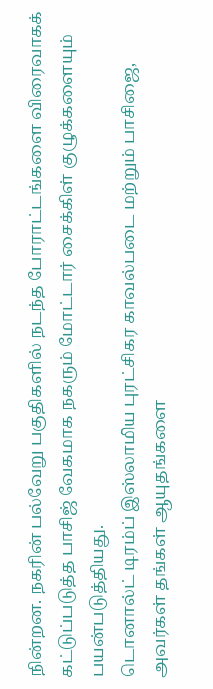நின்றன. நகரின் பல்வேறு பகுதிகளில் நடந்த போராட்டங்களை விரைவாகக் கட்டுப்படுத்த பாசிஜ் வேகமாக நகரும் மோட்டார் சைக்கிள் குழுக்களையும் பயன்படுத்தியது.
டொனால்ட் டிரம்ப் இஸ்லாமிய புரட்சிகர காவல்படை மற்றும் பாசிஜை, அவர்கள் தங்கள் ஆயுதங்களை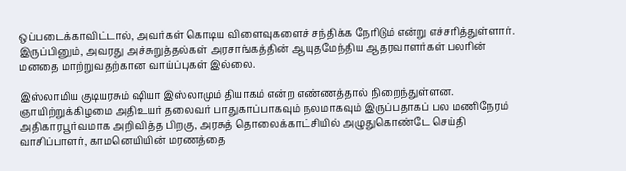ஒப்படைக்காவிட்டால், அவர்கள் கொடிய விளைவுகளைச் சந்திக்க நேரிடும் என்று எச்சரித்துள்ளார். இருப்பினும், அவரது அச்சுறுத்தல்கள் அரசாங்கத்தின் ஆயுதமேந்திய ஆதரவாளர்கள் பலரின் மனதை மாற்றுவதற்கான வாய்ப்புகள் இல்லை.

இஸ்லாமிய குடியரசும் ஷியா இஸ்லாமும் தியாகம் என்ற எண்ணத்தால் நிறைந்துள்ளன. ஞாயிற்றுக்கிழமை அதிஉயர் தலைவர் பாதுகாப்பாகவும் நலமாகவும் இருப்பதாகப் பல மணிநேரம் அதிகாரபூர்வமாக அறிவித்த பிறகு, அரசுத் தொலைக்காட்சியில் அழுதுகொண்டே செய்தி வாசிப்பாளர், காமனெயியின் மரணத்தை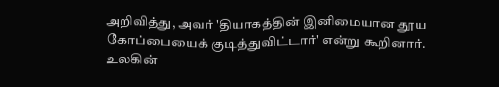அறிவித்து, அவர் 'தியாகத்தின் இனிமையான தூய கோப்பையைக் குடித்துவிட்டார்' என்று கூறினார்.
உலகின்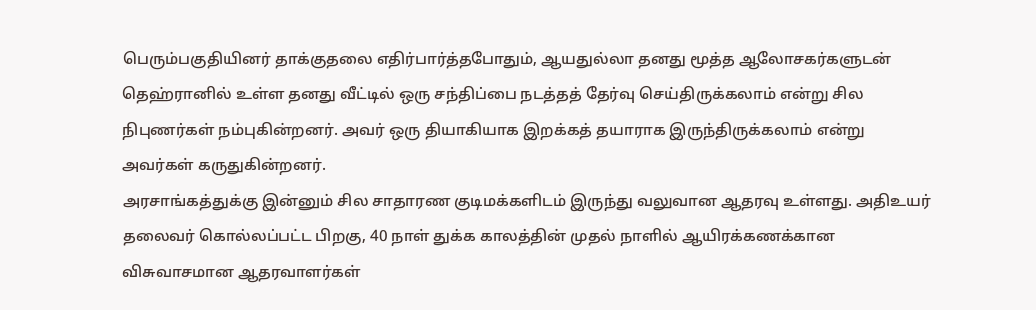பெரும்பகுதியினர் தாக்குதலை எதிர்பார்த்தபோதும், ஆயதுல்லா தனது மூத்த ஆலோசகர்களுடன் தெஹ்ரானில் உள்ள தனது வீட்டில் ஒரு சந்திப்பை நடத்தத் தேர்வு செய்திருக்கலாம் என்று சில நிபுணர்கள் நம்புகின்றனர். அவர் ஒரு தியாகியாக இறக்கத் தயாராக இருந்திருக்கலாம் என்று அவர்கள் கருதுகின்றனர்.
அரசாங்கத்துக்கு இன்னும் சில சாதாரண குடிமக்களிடம் இருந்து வலுவான ஆதரவு உள்ளது. அதிஉயர் தலைவர் கொல்லப்பட்ட பிறகு, 40 நாள் துக்க காலத்தின் முதல் நாளில் ஆயிரக்கணக்கான விசுவாசமான ஆதரவாளர்கள்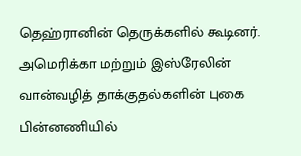தெஹ்ரானின் தெருக்களில் கூடினர். அமெரிக்கா மற்றும் இஸ்ரேலின் வான்வழித் தாக்குதல்களின் புகை பின்னணியில்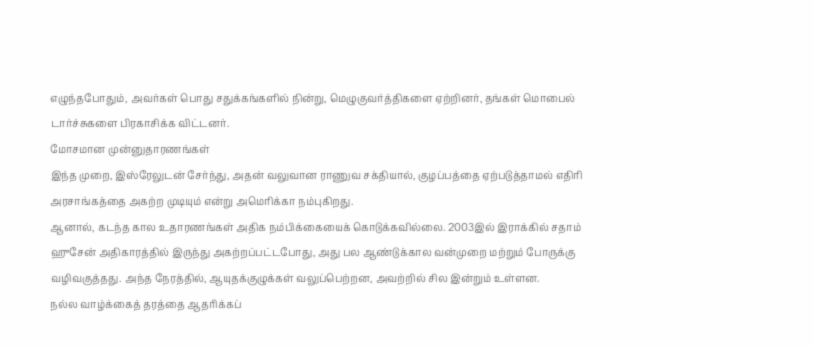எழுந்தபோதும், அவர்கள் பொது சதுக்கங்களில் நின்று, மெழுகுவர்த்திகளை ஏற்றினர், தங்கள் மொபைல் டார்ச்சுகளை பிரகாசிக்க விட்டனர்.
மோசமான முன்னுதாரணங்கள்
இந்த முறை, இஸ்ரேலுடன் சேர்ந்து, அதன் வலுவான ராணுவ சக்தியால், குழப்பத்தை ஏற்படுத்தாமல் எதிரி அரசாங்கத்தை அகற்ற முடியும் என்று அமெரிக்கா நம்புகிறது.
ஆனால், கடந்த கால உதாரணங்கள் அதிக நம்பிக்கையைக் கொடுக்கவில்லை. 2003இல் இராக்கில் சதாம் ஹுசேன் அதிகாரத்தில் இருந்து அகற்றப்பட்டபோது, அது பல ஆண்டுக்கால வன்முறை மற்றும் போருக்கு வழிவகுத்தது. அந்த நேரத்தில், ஆயுதக்குழுக்கள் வலுப்பெற்றன, அவற்றில் சில இன்றும் உள்ளன.
நல்ல வாழ்க்கைத் தரத்தை ஆதரிக்கப்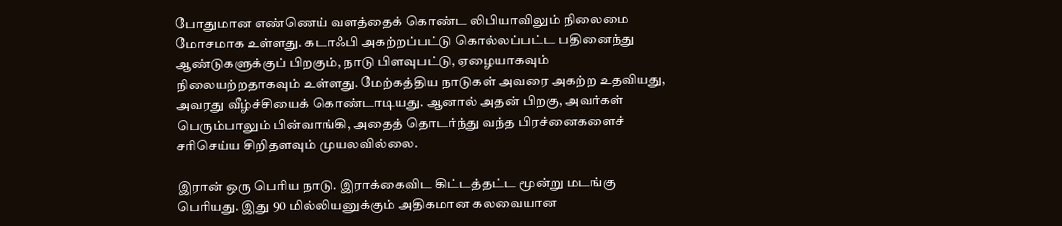போதுமான எண்ணெய் வளத்தைக் கொண்ட லிபியாவிலும் நிலைமை மோசமாக உள்ளது. கடாஃபி அகற்றப்பட்டு கொல்லப்பட்ட பதினைந்து ஆண்டுகளுக்குப் பிறகும், நாடு பிளவுபட்டு, ஏழையாகவும் நிலையற்றதாகவும் உள்ளது. மேற்கத்திய நாடுகள் அவரை அகற்ற உதவியது, அவரது வீழ்ச்சியைக் கொண்டாடியது. ஆனால் அதன் பிறகு, அவர்கள் பெரும்பாலும் பின்வாங்கி, அதைத் தொடர்ந்து வந்த பிரச்னைகளைச் சரிசெய்ய சிறிதளவும் முயலவில்லை.

இரான் ஒரு பெரிய நாடு. இராக்கைவிட கிட்டத்தட்ட மூன்று மடங்கு பெரியது. இது 90 மில்லியனுக்கும் அதிகமான கலவையான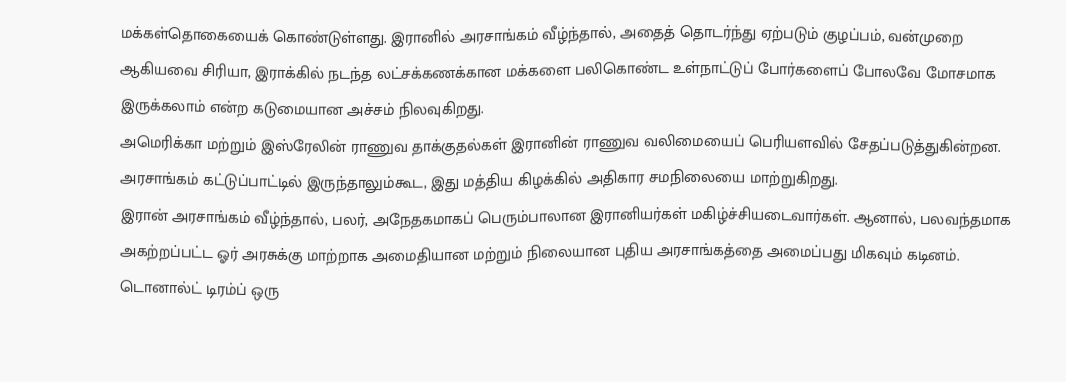மக்கள்தொகையைக் கொண்டுள்ளது. இரானில் அரசாங்கம் வீழ்ந்தால், அதைத் தொடர்ந்து ஏற்படும் குழப்பம், வன்முறை ஆகியவை சிரியா, இராக்கில் நடந்த லட்சக்கணக்கான மக்களை பலிகொண்ட உள்நாட்டுப் போர்களைப் போலவே மோசமாக இருக்கலாம் என்ற கடுமையான அச்சம் நிலவுகிறது.
அமெரிக்கா மற்றும் இஸ்ரேலின் ராணுவ தாக்குதல்கள் இரானின் ராணுவ வலிமையைப் பெரியளவில் சேதப்படுத்துகின்றன. அரசாங்கம் கட்டுப்பாட்டில் இருந்தாலும்கூட, இது மத்திய கிழக்கில் அதிகார சமநிலையை மாற்றுகிறது.
இரான் அரசாங்கம் வீழ்ந்தால், பலர், அநேதகமாகப் பெரும்பாலான இரானியர்கள் மகிழ்ச்சியடைவார்கள். ஆனால், பலவந்தமாக அகற்றப்பட்ட ஓர் அரசுக்கு மாற்றாக அமைதியான மற்றும் நிலையான புதிய அரசாங்கத்தை அமைப்பது மிகவும் கடினம்.
டொனால்ட் டிரம்ப் ஒரு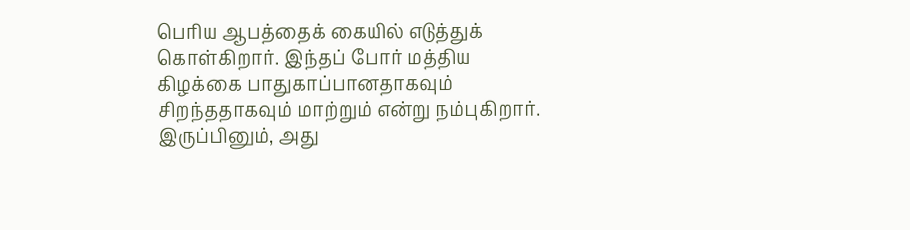பெரிய ஆபத்தைக் கையில் எடுத்துக் கொள்கிறார். இந்தப் போர் மத்திய கிழக்கை பாதுகாப்பானதாகவும் சிறந்ததாகவும் மாற்றும் என்று நம்புகிறார். இருப்பினும், அது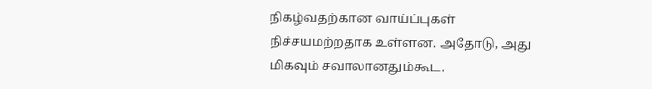நிகழ்வதற்கான வாய்ப்புகள் நிச்சயமற்றதாக உள்ளன. அதோடு, அது மிகவும் சவாலானதும்கூட.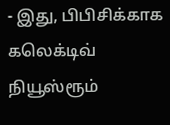- இது, பிபிசிக்காக கலெக்டிவ் நியூஸ்ரூம்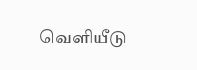வெளியீடு